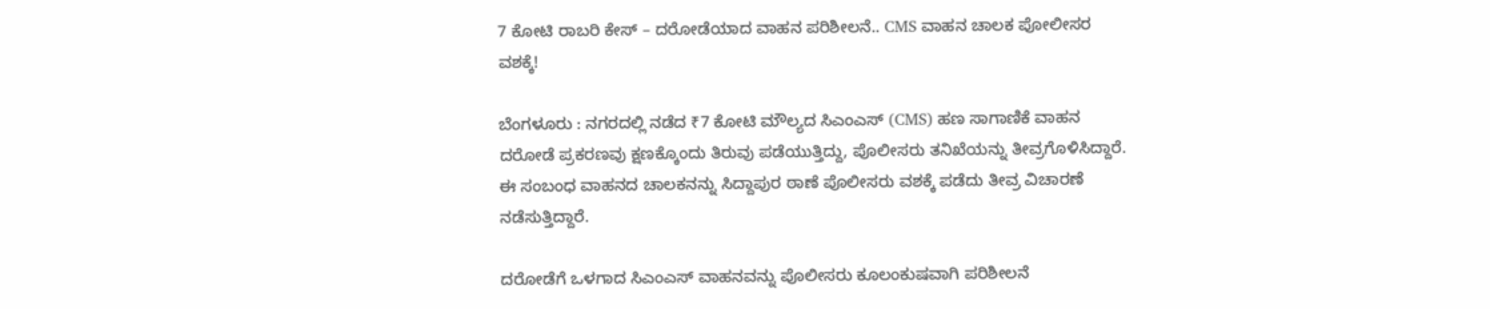7 ಕೋಟಿ ರಾಬರಿ ಕೇಸ್ – ದರೋಡೆಯಾದ ವಾಹನ ಪರಿಶೀಲನೆ.. CMS ವಾಹನ ಚಾಲಕ ಪೋಲೀಸರ ವಶಕ್ಕೆ!

ಬೆಂಗಳೂರು : ನಗರದಲ್ಲಿ ನಡೆದ ₹7 ಕೋಟಿ ಮೌಲ್ಯದ ಸಿಎಂಎಸ್ (CMS) ಹಣ ಸಾಗಾಣಿಕೆ ವಾಹನ ದರೋಡೆ ಪ್ರಕರಣವು ಕ್ಷಣಕ್ಕೊಂದು ತಿರುವು ಪಡೆಯುತ್ತಿದ್ದು, ಪೊಲೀಸರು ತನಿಖೆಯನ್ನು ತೀವ್ರಗೊಳಿಸಿದ್ದಾರೆ. ಈ ಸಂಬಂಧ ವಾಹನದ ಚಾಲಕನನ್ನು ಸಿದ್ದಾಪುರ ಠಾಣೆ ಪೊಲೀಸರು ವಶಕ್ಕೆ ಪಡೆದು ತೀವ್ರ ವಿಚಾರಣೆ ನಡೆಸುತ್ತಿದ್ದಾರೆ.

ದರೋಡೆಗೆ ಒಳಗಾದ ಸಿಎಂಎಸ್ ವಾಹನವನ್ನು ಪೊಲೀಸರು ಕೂಲಂಕುಷವಾಗಿ ಪರಿಶೀಲನೆ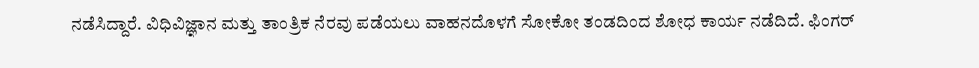ನಡೆಸಿದ್ದಾರೆ. ವಿಧಿವಿಜ್ಞಾನ ಮತ್ತು ತಾಂತ್ರಿಕ ನೆರವು ಪಡೆಯಲು ವಾಹನದೊಳಗೆ ಸೋಕೋ ತಂಡದಿಂದ ಶೋಧ ಕಾರ್ಯ ನಡೆದಿದೆ. ಫಿಂಗರ್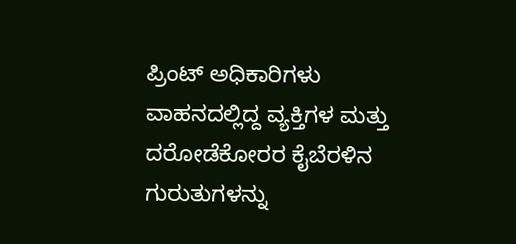ಪ್ರಿಂಟ್ ಅಧಿಕಾರಿಗಳು ವಾಹನದಲ್ಲಿದ್ದ ವ್ಯಕ್ತಿಗಳ ಮತ್ತು ದರೋಡೆಕೋರರ ಕೈಬೆರಳಿನ ಗುರುತುಗಳನ್ನು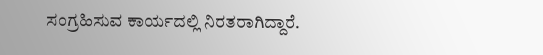ಸಂಗ್ರಹಿಸುವ ಕಾರ್ಯದಲ್ಲಿ ನಿರತರಾಗಿದ್ದಾರೆ.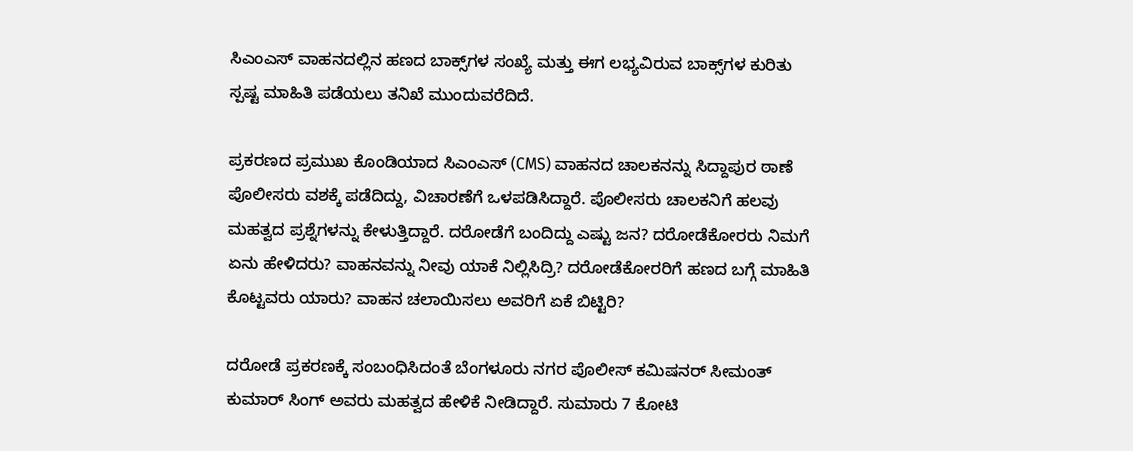ಸಿಎಂಎಸ್ ವಾಹನದಲ್ಲಿನ ಹಣದ ಬಾಕ್ಸ್‌ಗಳ ಸಂಖ್ಯೆ ಮತ್ತು ಈಗ ಲಭ್ಯವಿರುವ ಬಾಕ್ಸ್‌ಗಳ ಕುರಿತು ಸ್ಪಷ್ಟ ಮಾಹಿತಿ ಪಡೆಯಲು ತನಿಖೆ ಮುಂದುವರೆದಿದೆ.

ಪ್ರಕರಣದ ಪ್ರಮುಖ ಕೊಂಡಿಯಾದ ಸಿಎಂಎಸ್ (CMS) ವಾಹನದ ಚಾಲಕನನ್ನು ಸಿದ್ದಾಪುರ ಠಾಣೆ ಪೊಲೀಸರು ವಶಕ್ಕೆ ಪಡೆದಿದ್ದು, ವಿಚಾರಣೆಗೆ ಒಳಪಡಿಸಿದ್ದಾರೆ. ಪೊಲೀಸರು ಚಾಲಕನಿಗೆ ಹಲವು ಮಹತ್ವದ ಪ್ರಶ್ನೆಗಳನ್ನು ಕೇಳುತ್ತಿದ್ದಾರೆ. ದರೋಡೆಗೆ ಬಂದಿದ್ದು ಎಷ್ಟು ಜನ? ದರೋಡೆಕೋರರು ನಿಮಗೆ ಏನು ಹೇಳಿದರು? ವಾಹನವನ್ನು ನೀವು ಯಾಕೆ ನಿಲ್ಲಿಸಿದ್ರಿ? ದರೋಡೆಕೋರರಿಗೆ ಹಣದ ಬಗ್ಗೆ ಮಾಹಿತಿ ಕೊಟ್ಟವರು ಯಾರು? ವಾಹನ ಚಲಾಯಿಸಲು ಅವರಿಗೆ ಏಕೆ ಬಿಟ್ಟಿರಿ?

ದರೋಡೆ ಪ್ರಕರಣಕ್ಕೆ ಸಂಬಂಧಿಸಿದಂತೆ ಬೆಂಗಳೂರು ನಗರ ಪೊಲೀಸ್ ಕಮಿಷನರ್ ಸೀಮಂತ್ ಕುಮಾರ್ ಸಿಂಗ್ ಅವರು ಮಹತ್ವದ ಹೇಳಿಕೆ ನೀಡಿದ್ದಾರೆ. ಸುಮಾರು 7 ಕೋಟಿ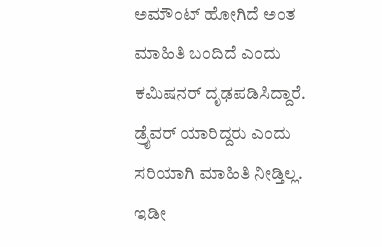ಅಮೌಂಟ್ ಹೋಗಿದೆ ಅಂತ ಮಾಹಿತಿ ಬಂದಿದೆ ಎಂದು ಕಮಿಷನರ್ ದೃಢಪಡಿಸಿದ್ದಾರೆ. ಡ್ರೈವರ್ ಯಾರಿದ್ದರು ಎಂದು ಸರಿಯಾಗಿ ಮಾಹಿತಿ ನೀಡ್ತಿಲ್ಲ. ಇಡೀ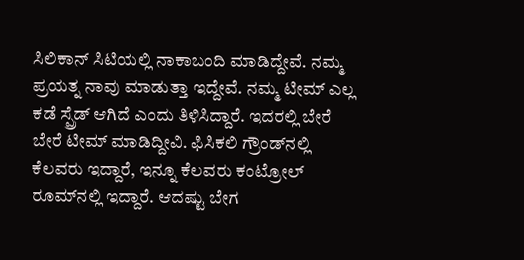ಸಿಲಿಕಾನ್ ಸಿಟಿಯಲ್ಲಿ ನಾಕಾಬಂದಿ ಮಾಡಿದ್ದೇವೆ. ನಮ್ಮ ಪ್ರಯತ್ನ ನಾವು ಮಾಡುತ್ತಾ ಇದ್ದೇವೆ. ನಮ್ಮ ಟೀಮ್ ಎಲ್ಲ ಕಡೆ ಸ್ಪ್ರೆಡ್ ಆಗಿದೆ ಎಂದು ತಿಳಿಸಿದ್ದಾರೆ. ಇದರಲ್ಲಿ ಬೇರೆ ಬೇರೆ ಟೀಮ್ ಮಾಡಿದ್ದೀವಿ. ಫಿಸಿಕಲಿ ಗ್ರೌಂಡ್‌ನಲ್ಲಿ ಕೆಲವರು ಇದ್ದಾರೆ, ಇನ್ನೂ ಕೆಲವರು ಕಂಟ್ರೋಲ್ ರೂಮ್‌ನಲ್ಲಿ ಇದ್ದಾರೆ. ಆದಷ್ಟು ಬೇಗ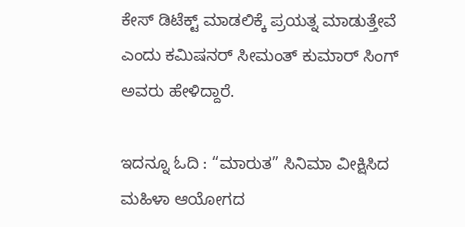ಕೇಸ್ ಡಿಟೆಕ್ಟ್ ಮಾಡಲಿಕ್ಕೆ ಪ್ರಯತ್ನ ಮಾಡುತ್ತೇವೆ ಎಂದು ಕಮಿಷನರ್ ಸೀಮಂತ್ ಕುಮಾರ್ ಸಿಂಗ್ ಅವರು ಹೇಳಿದ್ದಾರೆ.

ಇದನ್ನೂ ಓದಿ : “ಮಾರುತ” ಸಿನಿಮಾ ವೀಕ್ಷಿಸಿದ ಮಹಿಳಾ ಆಯೋಗದ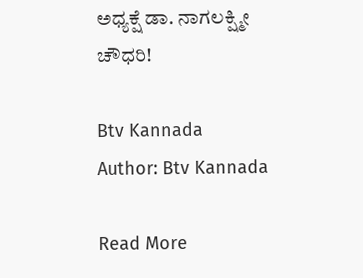ಅಧ್ಯಕ್ಷೆ ಡಾ. ನಾಗಲಕ್ಷ್ಮೀ ಚೌಧರಿ!

Btv Kannada
Author: Btv Kannada

Read More